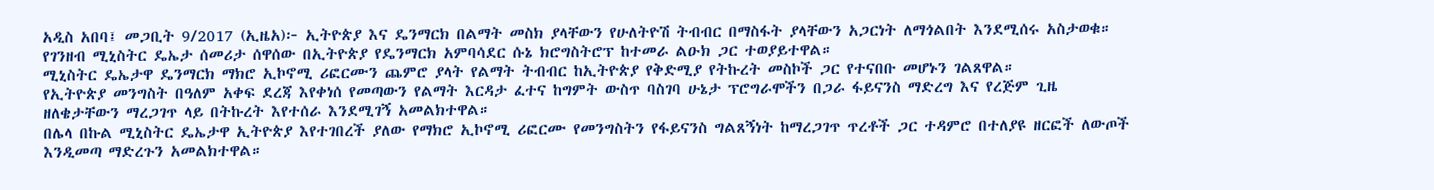አዲስ አበባ፤ መጋቢት 9/2017 (ኢዜአ)፦ ኢትዮጵያ እና ዴንማርክ በልማት መስክ ያላቸውን የሁለትዮሽ ትብብር በማስፋት ያላቸውን አጋርነት ለማጎልበት እንደሚሰሩ አስታወቁ።
የገንዘብ ሚኒስትር ዴኤታ ሰመሪታ ሰዋሰው በኢትዮጵያ የዴንማርክ አምባሳደር ሱኔ ክሮግስትሮፕ ከተመራ ልዑክ ጋር ተወያይተዋል።
ሚኒስትር ዴኤታዋ ዴንማርክ ማክሮ ኢኮኖሚ ሪፎርሙን ጨምሮ ያላት የልማት ትብብር ከኢትዮጵያ የቅድሚያ የትኩረት መስኮች ጋር የተናበቡ መሆኑን ገልጸዋል።
የኢትዮጵያ መንግስት በዓለም አቀፍ ደረጃ እየቀነሰ የመጣውን የልማት እርዳታ ፈተና ከግምት ውስጥ ባስገባ ሁኔታ ፕሮግራሞችን በጋራ ፋይናንስ ማድረግ እና የረጅም ጊዜ ዘለቄታቸውን ማረጋገጥ ላይ በትኩረት እየተሰራ እንደሚገኝ አመልክተዋል።
በሌላ በኩል ሚኒስትር ዴኤታዋ ኢትዮጵያ እየተገበረች ያለው የማክሮ ኢኮኖሚ ሪፎርሙ የመንግስትን የፋይናንስ ግልጸኝነት ከማረጋገጥ ጥረቶች ጋር ተዳምሮ በተለያዩ ዘርፎች ለውጦች እንዲመጣ ማድረጉን አመልክተዋል።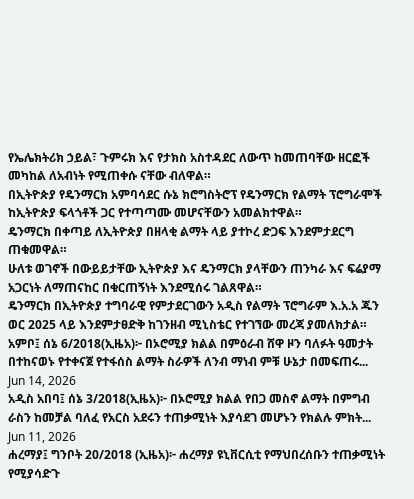የኤሌክትሪክ ኃይል፣ ጉምሩክ እና የታክስ አስተዳደር ለውጥ ከመጠባቸው ዘርፎች መካከል ለአብነት የሚጠቀሱ ናቸው ብለዋል።
በኢትዮጵያ የዴንማርክ አምባሳደር ሱኔ ክሮግስትሮፕ የዴንማርክ የልማት ፕሮግራሞች ከኢትዮጵያ ፍላጎቶች ጋር የተጣጣሙ መሆናቸውን አመልክተዋል።
ዴንማርክ በቀጣይ ለኢትዮጵያ በዘላቂ ልማት ላይ ያተኮረ ድጋፍ እንደምታደርግ ጠቁመዋል።
ሁለቱ ወገኖች በውይይታቸው ኢትዮጵያ እና ዴንማርክ ያላቸውን ጠንካራ እና ፍሬያማ አጋርነት ለማጠናከር በቁርጠኝነት እንደሚሰሩ ገልጸዋል።
ዴንማርክ በኢትዮጵያ ተግባራዊ የምታደርገውን አዲስ የልማት ፕሮግራም እ.አ.አ ጁን ወር 2025 ላይ እንደምታፀድቅ ከገንዘብ ሚኒስቴር የተገኘው መረጃ ያመለክታል።
አምቦ፤ ሰኔ 6/2018(ኢዜአ)፦ በኦሮሚያ ክልል በምዕራብ ሸዋ ዞን ባለፉት ዓመታት በተከናወኑ የተቀናጀ የተፋሰስ ልማት ስራዎች ለንብ ማነብ ምቹ ሁኔታ በመፍጠሩ...
Jun 14, 2026
አዲስ አበባ፤ ሰኔ 3/2018(ኢዜአ)፦ በኦሮሚያ ክልል የበጋ መስኖ ልማት በምግብ ራስን ከመቻል ባለፈ የአርስ አደሩን ተጠቃሚነት እያሳደገ መሆኑን የክልሉ ምክት...
Jun 11, 2026
ሐረማያ፤ ግንቦት 20/2018 (ኢዜአ)፦ ሐረማያ ዩኒቨርሲቲ የማህበረሰቡን ተጠቃሚነት የሚያሳድጉ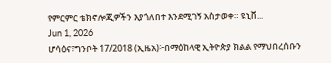የምርምር ቴክኖሎጂዎችን እያጎለበተ እንደሚገኝ አስታወቀ። ዩኒቨ...
Jun 1, 2026
ሆሳዕና፣ግንቦት 17/2018 (ኢዜአ)፦በማዕከላዊ ኢትዮጵያ ክልል የማህበረሰቡን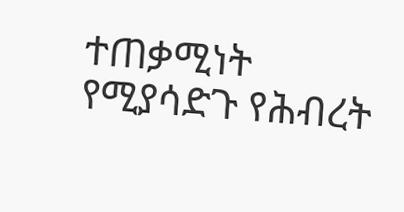ተጠቃሚነት የሚያሳድጉ የሕብረት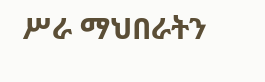ሥራ ማህበራትን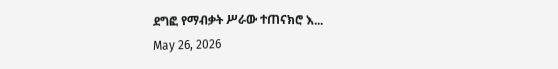ደግፎ የማብቃት ሥራው ተጠናክሮ እ...
May 26, 2026